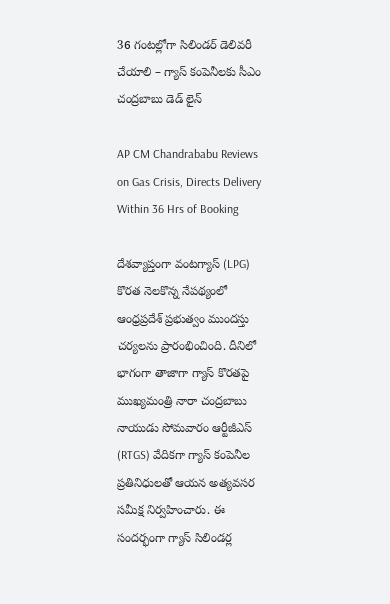36 గంటల్లోగా సిలిండర్ డెలివరీ చేయాలి – గ్యాస్ కంపెనీలకు సీఎం చంద్రబాబు డెడ్ లైన్

AP CM Chandrababu Reviews on Gas Crisis, Directs Delivery Within 36 Hrs of Booking

దేశవ్యాప్తంగా వంటగ్యాస్ (LPG) కొరత నెలకొన్న నేపథ్యంలో ఆంధ్రప్రదేశ్ ప్రభుత్వం ముందస్తు చర్యలను ప్రారంభించింది. దీనిలో భాగంగా తాజాగా గ్యాస్ కొరతపై ముఖ్యమంత్రి నారా చంద్రబాబు నాయుడు సోమవారం ఆర్టీజీఎస్ (RTGS) వేదికగా గ్యాస్ కంపెనీల ప్రతినిధులతో ఆయన అత్యవసర సమీక్ష నిర్వహించారు. ఈ సందర్భంగా గ్యాస్ సిలిండర్ల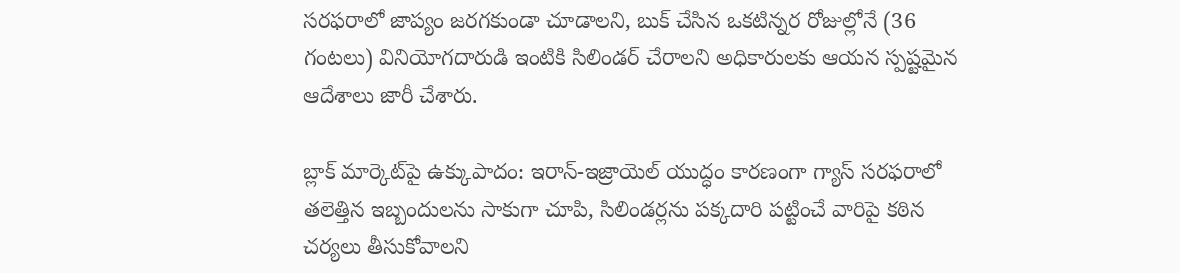సరఫరాలో జాప్యం జరగకుండా చూడాలని, బుక్ చేసిన ఒకటిన్నర రోజుల్లోనే (36 గంటలు) వినియోగదారుడి ఇంటికి సిలిండర్ చేరాలని అధికారులకు ఆయన స్పష్టమైన ఆదేశాలు జారీ చేశారు.

బ్లాక్ మార్కెట్‌పై ఉక్కుపాదం: ఇరాన్-ఇజ్రాయెల్ యుద్ధం కారణంగా గ్యాస్ సరఫరాలో తలెత్తిన ఇబ్బందులను సాకుగా చూపి, సిలిండర్లను పక్కదారి పట్టించే వారిపై కఠిన చర్యలు తీసుకోవాలని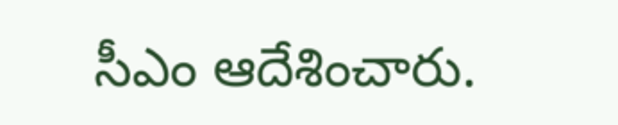సీఎం ఆదేశించారు.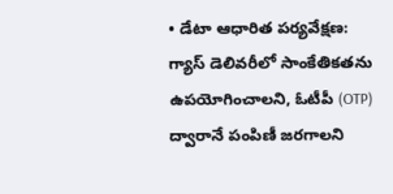• డేటా ఆధారిత పర్యవేక్షణ: గ్యాస్ డెలివరీలో సాంకేతికతను ఉపయోగించాలని, ఓటీపీ (OTP) ద్వారానే పంపిణీ జరగాలని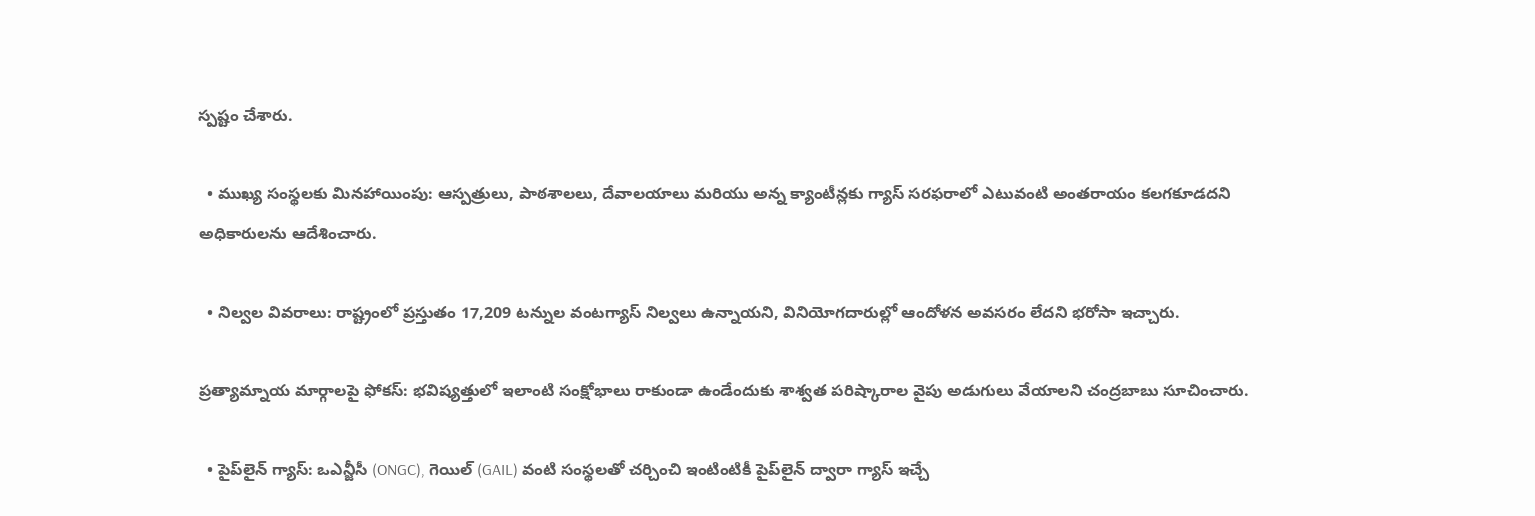స్పష్టం చేశారు.

  • ముఖ్య సంస్థలకు మినహాయింపు: ఆస్పత్రులు, పాఠశాలలు, దేవాలయాలు మరియు అన్న క్యాంటీన్లకు గ్యాస్ సరఫరాలో ఎటువంటి అంతరాయం కలగకూడదని అధికారులను ఆదేశించారు.

  • నిల్వల వివరాలు: రాష్ట్రంలో ప్రస్తుతం 17,209 టన్నుల వంటగ్యాస్ నిల్వలు ఉన్నాయని, వినియోగదారుల్లో ఆందోళన అవసరం లేదని భరోసా ఇచ్చారు.

ప్రత్యామ్నాయ మార్గాలపై ఫోకస్: భవిష్యత్తులో ఇలాంటి సంక్షోభాలు రాకుండా ఉండేందుకు శాశ్వత పరిష్కారాల వైపు అడుగులు వేయాలని చంద్రబాబు సూచించారు.

  • పైప్‌లైన్ గ్యాస్: ఒఎన్జీసీ (ONGC), గెయిల్ (GAIL) వంటి సంస్థలతో చర్చించి ఇంటింటికీ పైప్‌లైన్ ద్వారా గ్యాస్ ఇచ్చే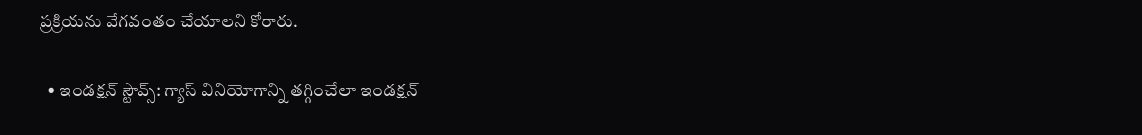ప్రక్రియను వేగవంతం చేయాలని కోరారు.

  • ఇండక్షన్ స్టౌవ్స్: గ్యాస్ వినియోగాన్ని తగ్గించేలా ఇండక్షన్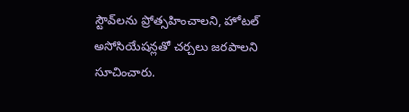స్టౌవ్‌లను ప్రోత్సహించాలని, హోటల్ అసోసియేషన్లతో చర్చలు జరపాలని సూచించారు.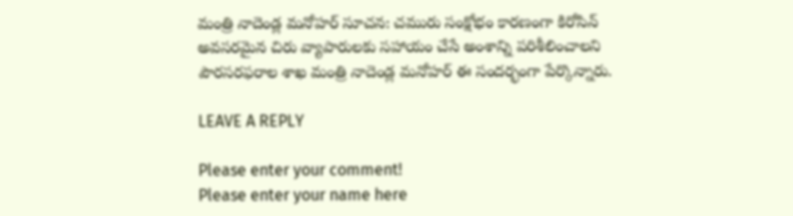మంత్రి నాదెండ్ల మనోహర్ సూచన: చమురు సంక్షోభం కారణంగా కిరోసిన్ అవసరమైన చిరు వ్యాపారులకు సహాయం చేసే అంశాన్ని పరిశీలించాలని పౌరసరఫరాల శాఖ మంత్రి నాదెండ్ల మనోహర్ ఈ సందర్భంగా పేర్కొన్నారు.

LEAVE A REPLY

Please enter your comment!
Please enter your name here